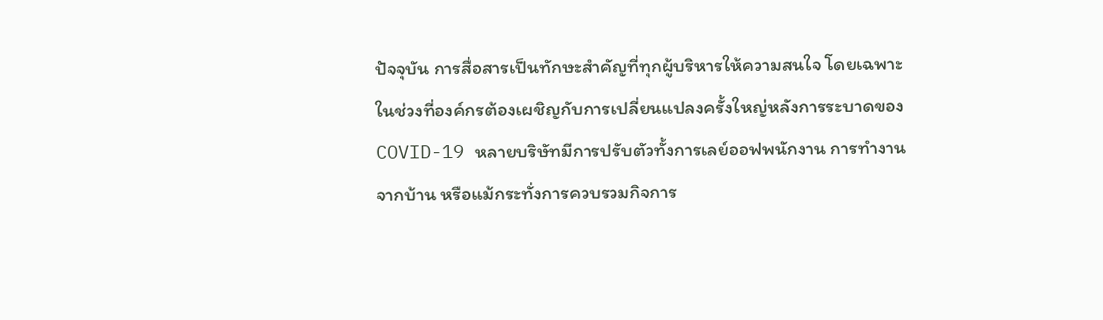ปัจจุบัน การสื่อสารเป็นทักษะสำคัญที่ทุกผู้บริหารให้ความสนใจ โดยเฉพาะในช่วงที่องค์กรต้องเผชิญกับการเปลี่ยนแปลงครั้งใหญ่หลังการระบาดของ COVID-19 หลายบริษัทมีการปรับตัวทั้งการเลย์ออฟพนักงาน การทำงานจากบ้าน หรือแม้กระทั่งการควบรวมกิจการ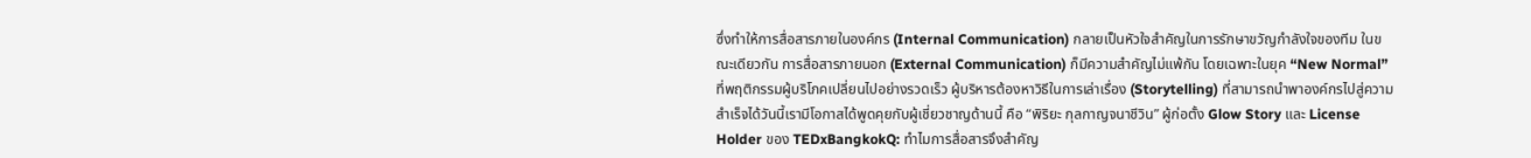ซึ่งทำให้การสื่อสารภายในองค์กร (Internal Communication) กลายเป็นหัวใจสำคัญในการรักษาขวัญกำลังใจของทีม ในขณะเดียวกัน การสื่อสารภายนอก (External Communication) ก็มีความสำคัญไม่แพ้กัน โดยเฉพาะในยุค “New Normal” ที่พฤติกรรมผู้บริโภคเปลี่ยนไปอย่างรวดเร็ว ผู้บริหารต้องหาวิธีในการเล่าเรื่อง (Storytelling) ที่สามารถนำพาองค์กรไปสู่ความสำเร็จได้วันนี้เรามีโอกาสได้พูดคุยกับผู้เชี่ยวชาญด้านนี้ คือ “พิริยะ กุลกาญจนาชีวิน” ผู้ก่อตั้ง Glow Story และ License Holder ของ TEDxBangkokQ: ทำไมการสื่อสารจึงสำคัญ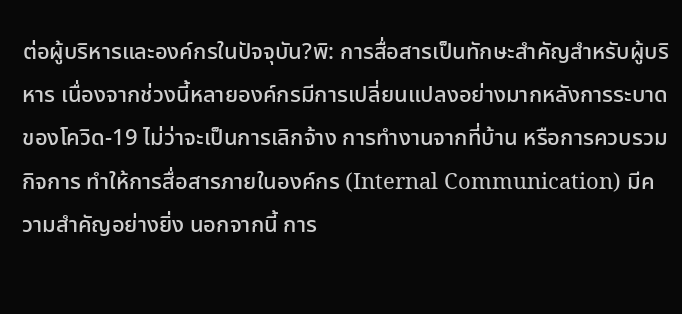ต่อผู้บริหารและองค์กรในปัจจุบัน?พิ: การสื่อสารเป็นทักษะสำคัญสำหรับผู้บริหาร เนื่องจากช่วงนี้หลายองค์กรมีการเปลี่ยนแปลงอย่างมากหลังการระบาดของโควิด-19 ไม่ว่าจะเป็นการเลิกจ้าง การทำงานจากที่บ้าน หรือการควบรวมกิจการ ทำให้การสื่อสารภายในองค์กร (Internal Communication) มีความสำคัญอย่างยิ่ง นอกจากนี้ การ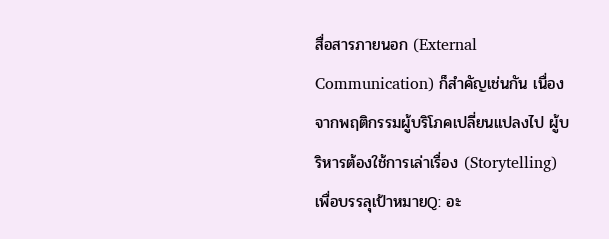สื่อสารภายนอก (External Communication) ก็สำคัญเช่นกัน เนื่องจากพฤติกรรมผู้บริโภคเปลี่ยนแปลงไป ผู้บริหารต้องใช้การเล่าเรื่อง (Storytelling) เพื่อบรรลุเป้าหมายQ: อะ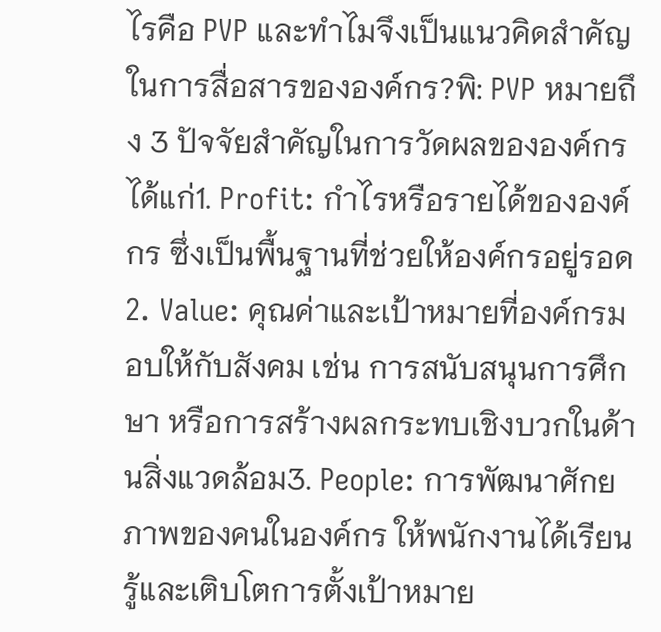ไรคือ PVP และทำไมจึงเป็นแนวคิดสำคัญในการสื่อสารขององค์กร?พิ: PVP หมายถึง 3 ปัจจัยสำคัญในการวัดผลขององค์กร ได้แก่1. Profit: กำไรหรือรายได้ขององค์กร ซึ่งเป็นพื้นฐานที่ช่วยให้องค์กรอยู่รอด2. Value: คุณค่าและเป้าหมายที่องค์กรมอบให้กับสังคม เช่น การสนับสนุนการศึกษา หรือการสร้างผลกระทบเชิงบวกในด้านสิ่งแวดล้อม3. People: การพัฒนาศักยภาพของคนในองค์กร ให้พนักงานได้เรียนรู้และเติบโตการตั้งเป้าหมาย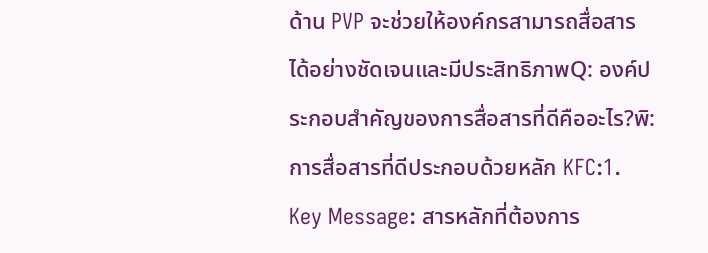ด้าน PVP จะช่วยให้องค์กรสามารถสื่อสารได้อย่างชัดเจนและมีประสิทธิภาพQ: องค์ประกอบสำคัญของการสื่อสารที่ดีคืออะไร?พิ: การสื่อสารที่ดีประกอบด้วยหลัก KFC:1. Key Message: สารหลักที่ต้องการ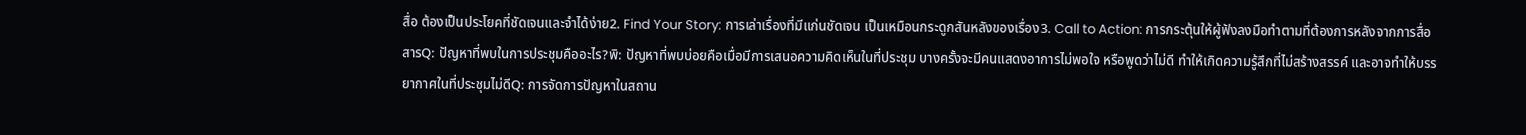สื่อ ต้องเป็นประโยคที่ชัดเจนและจำได้ง่าย2. Find Your Story: การเล่าเรื่องที่มีแก่นชัดเจน เป็นเหมือนกระดูกสันหลังของเรื่อง3. Call to Action: การกระตุ้นให้ผู้ฟังลงมือทำตามที่ต้องการหลังจากการสื่อสารQ: ปัญหาที่พบในการประชุมคืออะไร?พิ: ปัญหาที่พบบ่อยคือเมื่อมีการเสนอความคิดเห็นในที่ประชุม บางครั้งจะมีคนแสดงอาการไม่พอใจ หรือพูดว่าไม่ดี ทำให้เกิดความรู้สึกที่ไม่สร้างสรรค์ และอาจทำให้บรรยากาศในที่ประชุมไม่ดีQ: การจัดการปัญหาในสถาน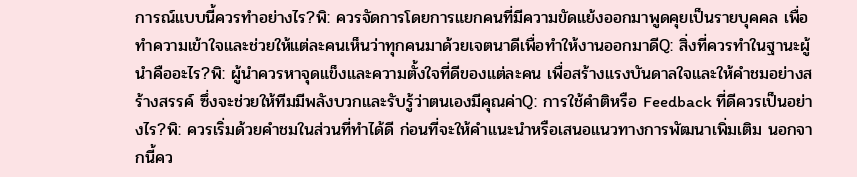การณ์แบบนี้ควรทำอย่างไร?พิ: ควรจัดการโดยการแยกคนที่มีความขัดแย้งออกมาพูดคุยเป็นรายบุคคล เพื่อทำความเข้าใจและช่วยให้แต่ละคนเห็นว่าทุกคนมาด้วยเจตนาดีเพื่อทำให้งานออกมาดีQ: สิ่งที่ควรทำในฐานะผู้นำคืออะไร?พิ: ผู้นำควรหาจุดแข็งและความตั้งใจที่ดีของแต่ละคน เพื่อสร้างแรงบันดาลใจและให้คำชมอย่างสร้างสรรค์ ซึ่งจะช่วยให้ทีมมีพลังบวกและรับรู้ว่าตนเองมีคุณค่าQ: การใช้คำติหรือ Feedback ที่ดีควรเป็นอย่างไร?พิ: ควรเริ่มด้วยคำชมในส่วนที่ทำได้ดี ก่อนที่จะให้คำแนะนำหรือเสนอแนวทางการพัฒนาเพิ่มเติม นอกจากนี้คว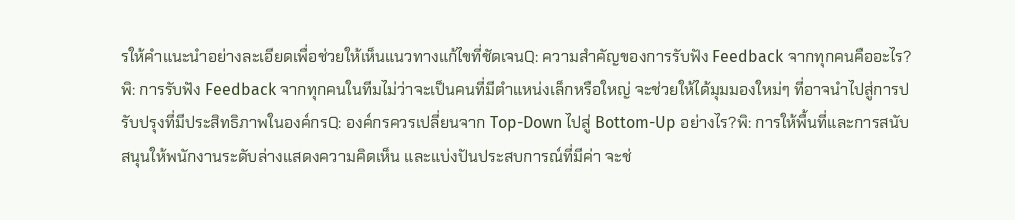รให้คำแนะนำอย่างละเอียดเพื่อช่วยให้เห็นแนวทางแก้ไขที่ชัดเจนQ: ความสำคัญของการรับฟัง Feedback จากทุกคนคืออะไร?พิ: การรับฟัง Feedback จากทุกคนในทีมไม่ว่าจะเป็นคนที่มีตำแหน่งเล็กหรือใหญ่ จะช่วยให้ได้มุมมองใหม่ๆ ที่อาจนำไปสู่การปรับปรุงที่มีประสิทธิภาพในองค์กรQ: องค์กรควรเปลี่ยนจาก Top-Down ไปสู่ Bottom-Up อย่างไร?พิ: การให้พื้นที่และการสนับสนุนให้พนักงานระดับล่างแสดงความคิดเห็น และแบ่งปันประสบการณ์ที่มีค่า จะช่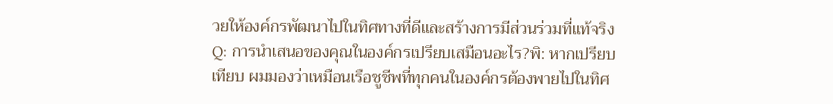วยให้องค์กรพัฒนาไปในทิศทางที่ดีและสร้างการมีส่วนร่วมที่แท้จริงQ: การนำเสนอของคุณในองค์กรเปรียบเสมือนอะไร?พิ: หากเปรียบเทียบ ผมมองว่าเหมือนเรือชูชีพที่ทุกคนในองค์กรต้องพายไปในทิศ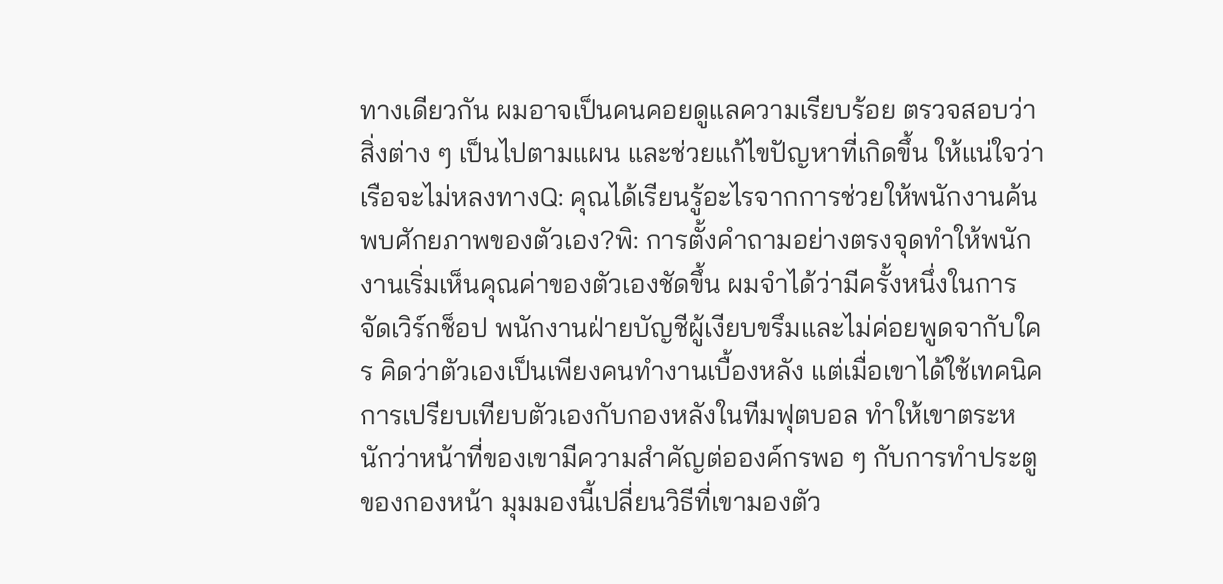ทางเดียวกัน ผมอาจเป็นคนคอยดูแลความเรียบร้อย ตรวจสอบว่าสิ่งต่าง ๆ เป็นไปตามแผน และช่วยแก้ไขปัญหาที่เกิดขึ้น ให้แน่ใจว่าเรือจะไม่หลงทางQ: คุณได้เรียนรู้อะไรจากการช่วยให้พนักงานค้นพบศักยภาพของตัวเอง?พิ: การตั้งคำถามอย่างตรงจุดทำให้พนักงานเริ่มเห็นคุณค่าของตัวเองชัดขึ้น ผมจำได้ว่ามีครั้งหนึ่งในการจัดเวิร์กช็อป พนักงานฝ่ายบัญชีผู้เงียบขรึมและไม่ค่อยพูดจากับใคร คิดว่าตัวเองเป็นเพียงคนทำงานเบื้องหลัง แต่เมื่อเขาได้ใช้เทคนิคการเปรียบเทียบตัวเองกับกองหลังในทีมฟุตบอล ทำให้เขาตระหนักว่าหน้าที่ของเขามีความสำคัญต่อองค์กรพอ ๆ กับการทำประตูของกองหน้า มุมมองนี้เปลี่ยนวิธีที่เขามองตัว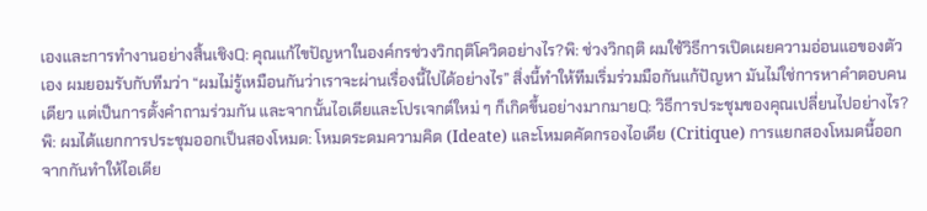เองและการทำงานอย่างสิ้นเชิงQ: คุณแก้ไขปัญหาในองค์กรช่วงวิกฤติโควิดอย่างไร?พิ: ช่วงวิกฤติ ผมใช้วิธีการเปิดเผยความอ่อนแอของตัวเอง ผมยอมรับกับทีมว่า “ผมไม่รู้เหมือนกันว่าเราจะผ่านเรื่องนี้ไปได้อย่างไร” สิ่งนี้ทำให้ทีมเริ่มร่วมมือกันแก้ปัญหา มันไม่ใช่การหาคำตอบคนเดียว แต่เป็นการตั้งคำถามร่วมกัน และจากนั้นไอเดียและโปรเจกต์ใหม่ ๆ ก็เกิดขึ้นอย่างมากมายQ: วิธีการประชุมของคุณเปลี่ยนไปอย่างไร?พิ: ผมได้แยกการประชุมออกเป็นสองโหมด: โหมดระดมความคิด (Ideate) และโหมดคัดกรองไอเดีย (Critique) การแยกสองโหมดนี้ออกจากกันทำให้ไอเดีย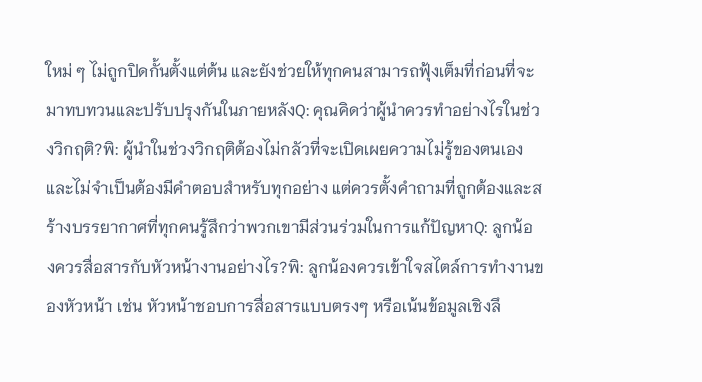ใหม่ ๆ ไม่ถูกปิดกั้นตั้งแต่ต้น และยังช่วยให้ทุกคนสามารถฟุ้งเต็มที่ก่อนที่จะมาทบทวนและปรับปรุงกันในภายหลังQ: คุณคิดว่าผู้นำควรทำอย่างไรในช่วงวิกฤติ?พิ: ผู้นำในช่วงวิกฤติต้องไม่กลัวที่จะเปิดเผยความไม่รู้ของตนเอง และไม่จำเป็นต้องมีคำตอบสำหรับทุกอย่าง แต่ควรตั้งคำถามที่ถูกต้องและสร้างบรรยากาศที่ทุกคนรู้สึกว่าพวกเขามีส่วนร่วมในการแก้ปัญหาQ: ลูกน้องควรสื่อสารกับหัวหน้างานอย่างไร?พิ: ลูกน้องควรเข้าใจสไตล์การทำงานของหัวหน้า เช่น หัวหน้าชอบการสื่อสารแบบตรงๆ หรือเน้นข้อมูลเชิงลึ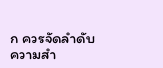ก ควรจัดลำดับความสำ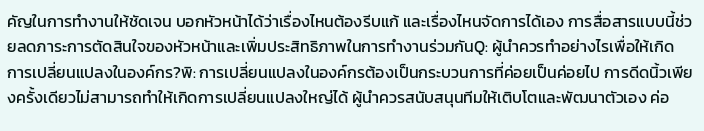คัญในการทำงานให้ชัดเจน บอกหัวหน้าได้ว่าเรื่องไหนต้องรีบแก้ และเรื่องไหนจัดการได้เอง การสื่อสารแบบนี้ช่วยลดภาระการตัดสินใจของหัวหน้าและเพิ่มประสิทธิภาพในการทำงานร่วมกันQ: ผู้นำควรทำอย่างไรเพื่อให้เกิดการเปลี่ยนแปลงในองค์กร?พิ: การเปลี่ยนแปลงในองค์กรต้องเป็นกระบวนการที่ค่อยเป็นค่อยไป การดีดนิ้วเพียงครั้งเดียวไม่สามารถทำให้เกิดการเปลี่ยนแปลงใหญ่ได้ ผู้นำควรสนับสนุนทีมให้เติบโตและพัฒนาตัวเอง ค่อ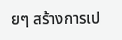ยๆ สร้างการเป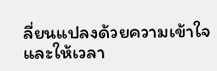ลี่ยนแปลงด้วยความเข้าใจและให้เวลา